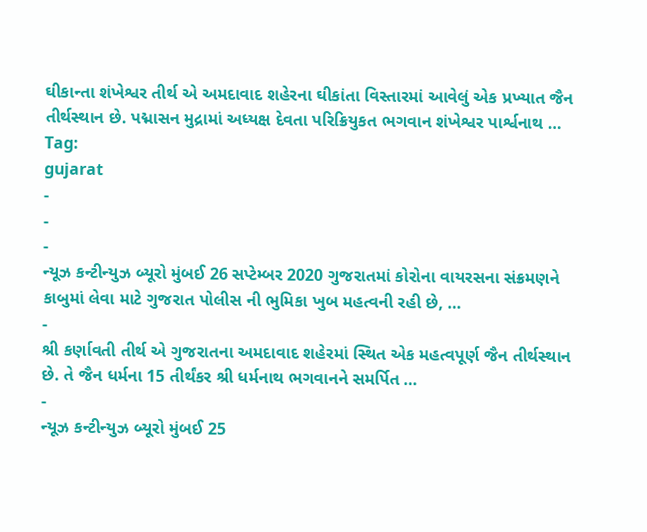ઘીકાન્તા શંખેશ્વર તીર્થ એ અમદાવાદ શહેરના ઘીકાંતા વિસ્તારમાં આવેલું એક પ્રખ્યાત જૈન તીર્થસ્થાન છે. પદ્માસન મુદ્રામાં અધ્યક્ષ દેવતા પરિક્રિયુકત ભગવાન શંખેશ્વર પાર્શ્વનાથ …
Tag:
gujarat
-
-
-
ન્યૂઝ કન્ટીન્યુઝ બ્યૂરો મુંબઈ 26 સપ્ટેમ્બર 2020 ગુજરાતમાં કોરોના વાયરસના સંક્રમણને કાબુમાં લેવા માટે ગુજરાત પોલીસ ની ભુમિકા ખુબ મહત્વની રહી છે, …
-
શ્રી કર્ણાવતી તીર્થ એ ગુજરાતના અમદાવાદ શહેરમાં સ્થિત એક મહત્વપૂર્ણ જૈન તીર્થસ્થાન છે. તે જૈન ધર્મના 15 તીર્થંકર શ્રી ધર્મનાથ ભગવાનને સમર્પિત …
-
ન્યૂઝ કન્ટીન્યુઝ બ્યૂરો મુંબઈ 25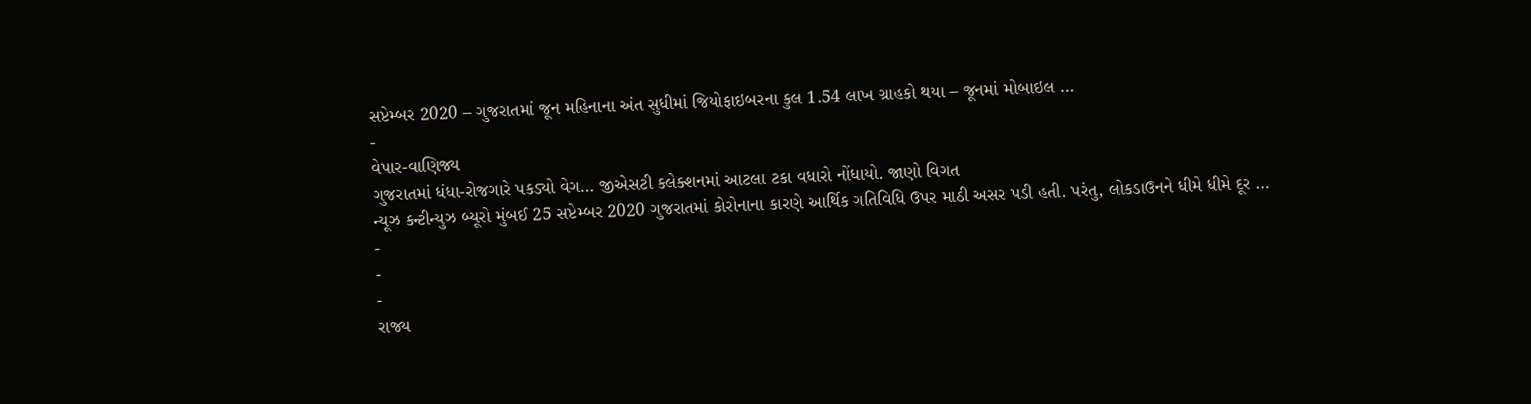સપ્ટેમ્બર 2020 – ગુજરાતમાં જૂન મહિનાના અંત સુધીમાં જિયોફાઇબરના કુલ 1.54 લાખ ગ્રાહકો થયા – જૂનમાં મોબાઇલ …
-
વેપાર-વાણિજ્ય
ગુજરાતમાં ધંધા-રોજગારે પકડ્યો વેગ… જીએસટી કલેક્શનમાં આટલા ટકા વધારો નોંધાયો. જાણો વિગત
ન્યૂઝ કન્ટીન્યુઝ બ્યૂરો મુંબઈ 25 સપ્ટેમ્બર 2020 ગુજરાતમાં કોરોનાના કારણે આર્થિક ગતિવિધિ ઉપર માઠી અસર પડી હતી. પરંતુ, લોકડાઉનને ધીમે ધીમે દૂર …
-
-
-
રાજ્ય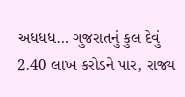અધધધ… ગુજરાતનું કુલ દેવું 2.40 લાખ કરોડને પાર, રાજ્ય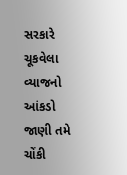સરકારે ચૂકવેલા વ્યાજનો આંકડો જાણી તમે ચોંકી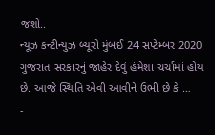જશો..
ન્યૂઝ કન્ટીન્યુઝ બ્યૂરો મુંબઈ 24 સપ્ટેમ્બર 2020 ગુજરાત સરકારનું જાહેર દેવું હંમેશા ચર્ચામાં હોય છે. આજે સ્થિતિ એવી આવીને ઉભી છે કે …
-